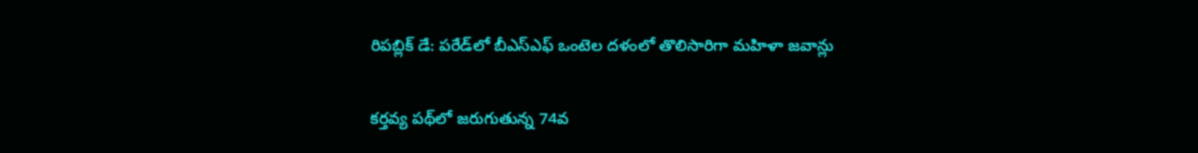రిపబ్లిక్ డే: పరేడ్‌లో బీఎస్ఎఫ్ ఒంటెల దళంలో తొలిసారిగా మహిళా జవాన్లు

కర్తవ్య పథ్‌లో జరుగుతున్న 74వ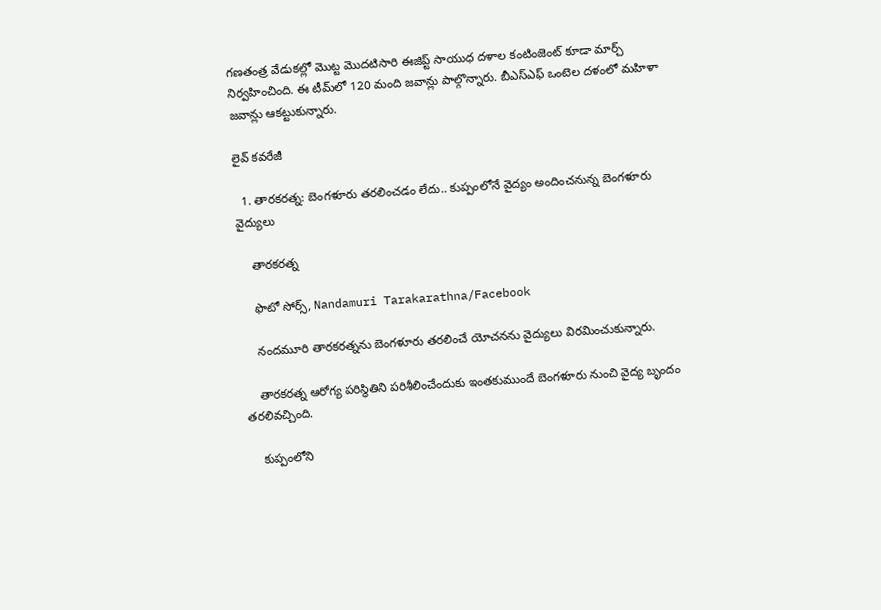గణతంత్ర వేడుకల్లో మొట్ట మొదటిసారి ఈజిప్ట్ సాయుధ దళాల కంటింజెంట్ కూడా మార్చ్ నిర్వహించింది. ఈ టీమ్‌లో 120 మంది జవాన్లు పాల్గొన్నారు. బీఎస్ఎఫ్ ఒంటెల దళంలో మహిళా జవాన్లు ఆకట్టుకున్నారు.

లైవ్ కవరేజీ

  1. తారకరత్న: బెంగళూరు తరలించడం లేదు.. కుప్పంలోనే వైద్యం అందించనున్న బెంగళూరు వైద్యులు

    తారకరత్న

    ఫొటో సోర్స్, Nandamuri Tarakarathna/Facebook

    నందమూరి తారకరత్నను బెంగళూరు తరలించే యోచనను వైద్యులు విరమించుకున్నారు.

    తారకరత్న ఆరోగ్య పరిస్థితిని పరిశీలించేందుకు ఇంతకుముందే బెంగళూరు నుంచి వైద్య బృందం తరలివచ్చింది.

    కుప్పంలోని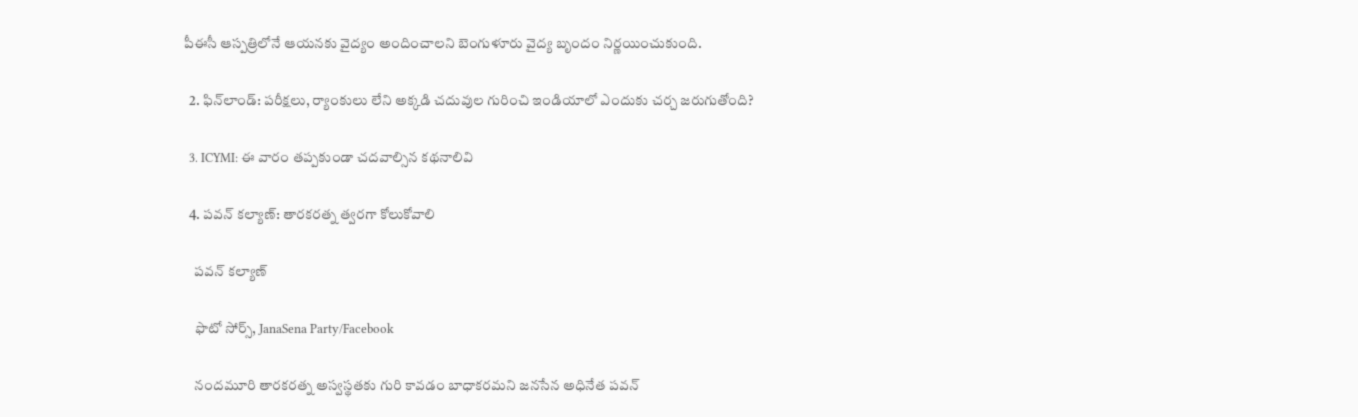పీఈసీ ఆస్పత్రిలోనే ఆయనకు వైద్యం అందించాలని బెంగుళూరు వైద్య బృందం నిర్ణయించుకుంది.

  2. ఫిన్‌లాండ్: పరీక్షలు, ర్యాంకులు లేని అక్కడి చదువుల గురించి ఇండియాలో ఎందుకు చర్చ జరుగుతోంది?

  3. ICYMI: ఈ వారం తప్పకుండా చదవాల్సిన కథనాలివి

  4. పవన్ కల్యాణ్: తారకరత్న త్వరగా కోలుకోవాలి

    పవన్ కల్యాణ్

    ఫొటో సోర్స్, JanaSena Party/Facebook

    నందమూరి తారకరత్న అస్వస్థతకు గురి కావడం బాధాకరమని జనసేన అధినేత పవన్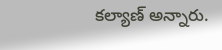కల్యాణ్ అన్నారు.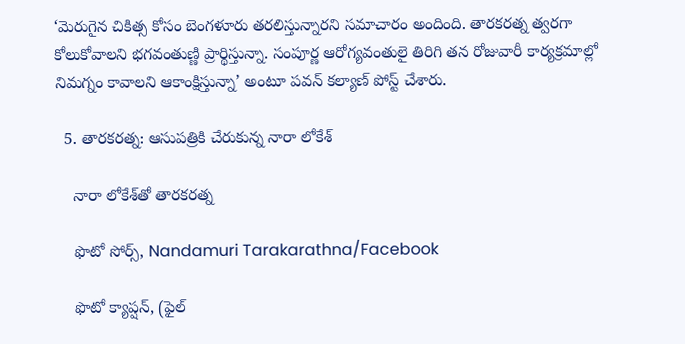‘మెరుగైన చికిత్స కోసం బెంగళూరు తరలిస్తున్నారని సమాచారం అందింది. తారకరత్న త్వరగా కోలుకోవాలని భగవంతుణ్ణి ప్రార్థిస్తున్నా. సంపూర్ణ ఆరోగ్యవంతులై తిరిగి తన రోజువారీ కార్యక్రమాల్లో నిమగ్నం కావాలని ఆకాంక్షిస్తున్నా’ అంటూ పవన్ కల్యాణ్ పోస్ట్ చేశారు.

  5. తారకరత్న: ఆసుపత్రికి చేరుకున్న నారా లోకేశ్

    నారా లోకేశ్‌తో తారకరత్న

    ఫొటో సోర్స్, Nandamuri Tarakarathna/Facebook

    ఫొటో క్యాప్షన్, (ఫైల్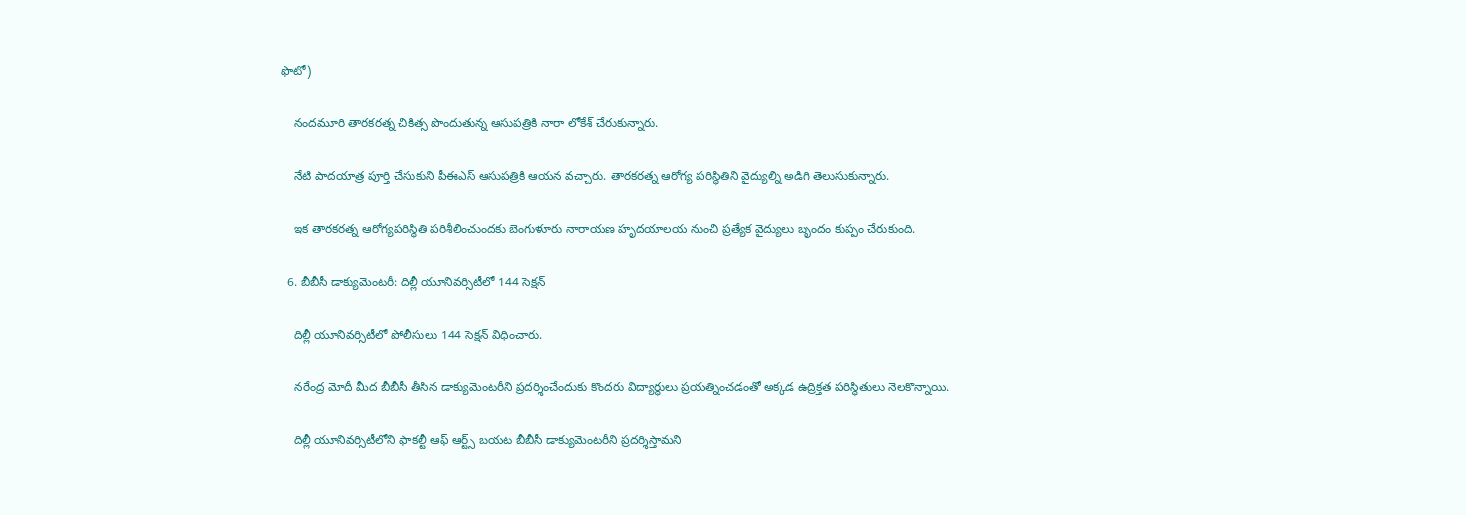ఫొటో)

    నందమూరి తారకరత్న చికిత్స పొందుతున్న ఆసుపత్రికి నారా లోకేశ్ చేరుకున్నారు.

    నేటి పాదయాత్ర పూర్తి చేసుకుని పీఈఎస్ ఆసుపత్రికి ఆయన వచ్చారు. తారకరత్న ఆరోగ్య పరిస్థితిని వైద్యుల్ని అడిగి తెలుసుకున్నారు.

    ఇక తారకరత్న ఆరోగ్యపరిస్థితి పరిశీలించుందకు బెంగుళూరు నారాయణ హృదయాలయ నుంచి ప్రత్యేక వైద్యులు బృందం కుప్పం చేరుకుంది.

  6. బీబీసీ డాక్యుమెంటరీ: దిల్లీ యూనివర్సిటీలో 144 సెక్షన్

    దిల్లీ యూనివర్సిటీలో పోలీసులు 144 సెక్షన్ విధించారు.

    నరేంద్ర మోదీ మీద బీబీసీ తీసిన డాక్యుమెంటరీని ప్రదర్శించేందుకు కొందరు విద్యార్థులు ప్రయత్నించడంతో అక్కడ ఉద్రిక్తత పరిస్థితులు నెలకొన్నాయి.

    దిల్లీ యూనివర్సిటీలోని ఫాకల్టీ ఆఫ్ ఆర్ట్స్ బయట బీబీసీ డాక్యుమెంటరీని ప్రదర్శిస్తామని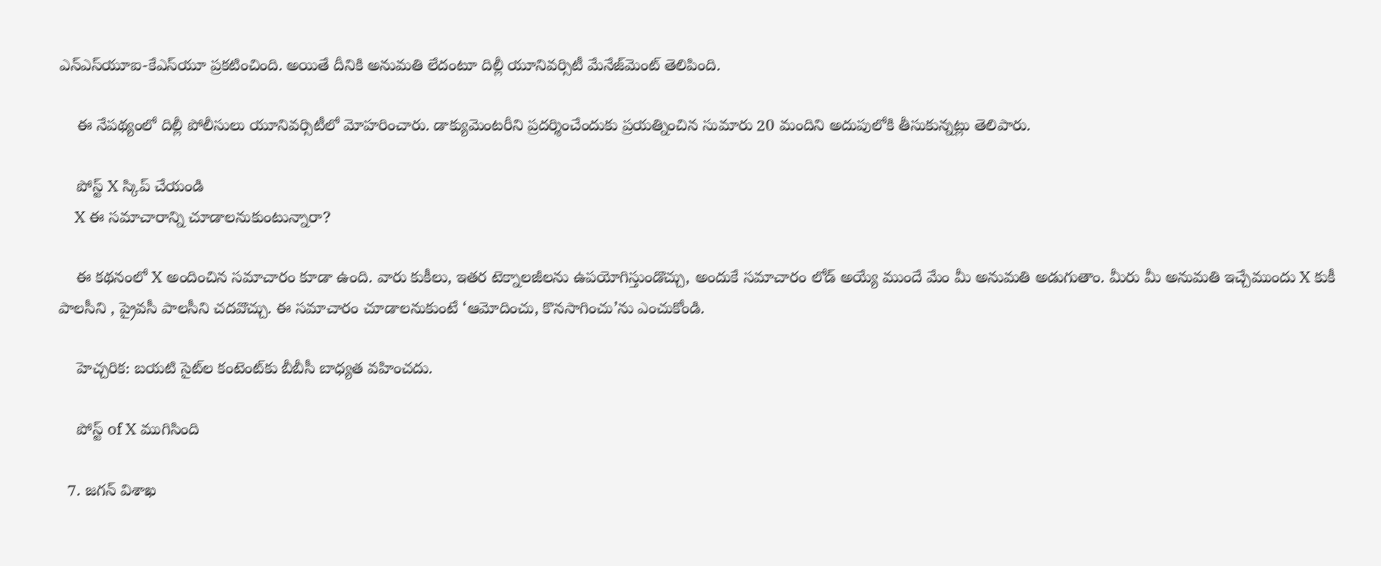ఎన్‌ఎస్‌యూఐ-కేఎస్‌యూ ప్రకటించింది. అయితే దీనికి అనుమతి లేదంటూ దిల్లీ యూనివర్సిటీ మేనేజ్‌మెంట్ తెలిపింది.

    ఈ నేపథ్యంలో దిల్లీ పోలీసులు యూనివర్సిటీలో మోహరించారు. డాక్యుమెంటరీని ప్రదర్శించేందుకు ప్రయత్నించిన సుమారు 20 మందిని అదుపులోకి తీసుకున్నట్లు తెలిపారు.

    పోస్ట్‌ X స్కిప్ చేయండి
    X ఈ సమాచారాన్ని చూడాలనుకుంటున్నారా?

    ఈ కథనంలో X అందించిన సమాచారం కూడా ఉంది. వారు కుకీలు, ఇతర టెక్నాలజీలను ఉపయోగిస్తుండొచ్చు, అందుకే సమాచారం లోడ్ అయ్యే ముందే మేం మీ అనుమతి అడుగుతాం. మీరు మీ అనుమతి ఇచ్చేముందు X కుకీ పాలసీని , ప్రైవసీ పాలసీని చదవొచ్చు. ఈ సమాచారం చూడాలనుకుంటే ‘ఆమోదించు, కొనసాగించు’ను ఎంచుకోండి.

    హెచ్చరిక: బయటి సైట్‌ల కంటెంట్‌కు బీబీసీ బాధ్యత వహించదు.

    పోస్ట్ of X ముగిసింది

  7. జగన్ విశాఖ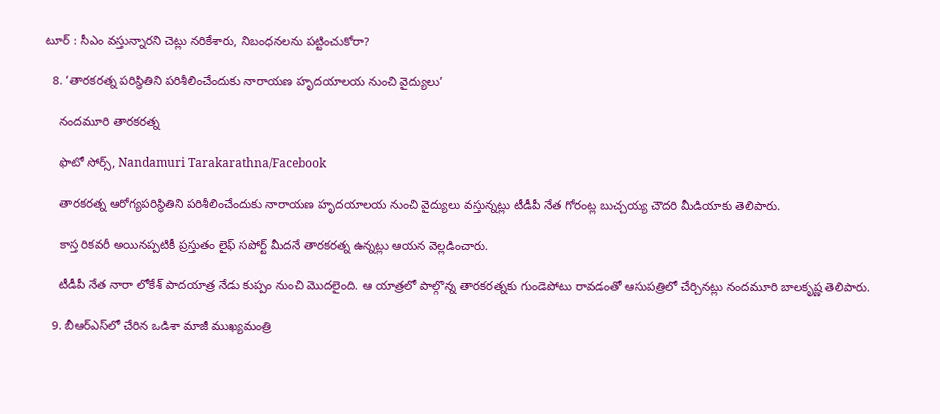టూర్ : సీఎం వస్తున్నారని చెట్లు నరికేశారు, నిబంధనలను పట్టించుకోరా?

  8. ‘తారకరత్న పరిస్థితిని పరిశీలించేందుకు నారాయణ హృదయాలయ నుంచి వైద్యులు’

    నందమూరి తారకరత్న

    ఫొటో సోర్స్, Nandamuri Tarakarathna/Facebook

    తారకరత్న ఆరోగ్యపరిస్థితిని పరిశీలించేందుకు నారాయణ హృదయాలయ నుంచి వైద్యులు వస్తున్నట్లు టీడీపీ నేత గోరంట్ల బుచ్చయ్య చౌదరి మీడియాకు తెలిపారు.

    కాస్త రికవరీ అయినప్పటికీ ప్రస్తుతం లైఫ్ సపోర్ట్ మీదనే తారకరత్న ఉన్నట్లు ఆయన వెల్లడించారు.

    టీడీపీ నేత నారా లోకేశ్ పాదయాత్ర నేడు కుప్పం నుంచి మొదలైంది. ఆ యాత్రలో పాల్గొన్న తారకరత్నకు గుండెపోటు రావడంతో ఆసుపత్రిలో చేర్చినట్లు నందమూరి బాలకృష్ణ తెలిపారు.

  9. బీఆర్‌ఎస్‌లో చేరిన ఒడిశా మాజీ ముఖ్యమంత్రి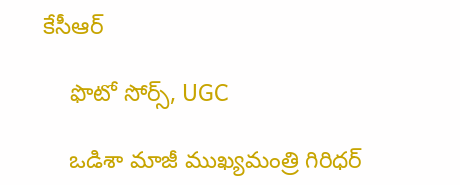కేసీఆర్

    ఫొటో సోర్స్, UGC

    ఒడిశా మాజీ ముఖ్యమంత్రి గిరిధర్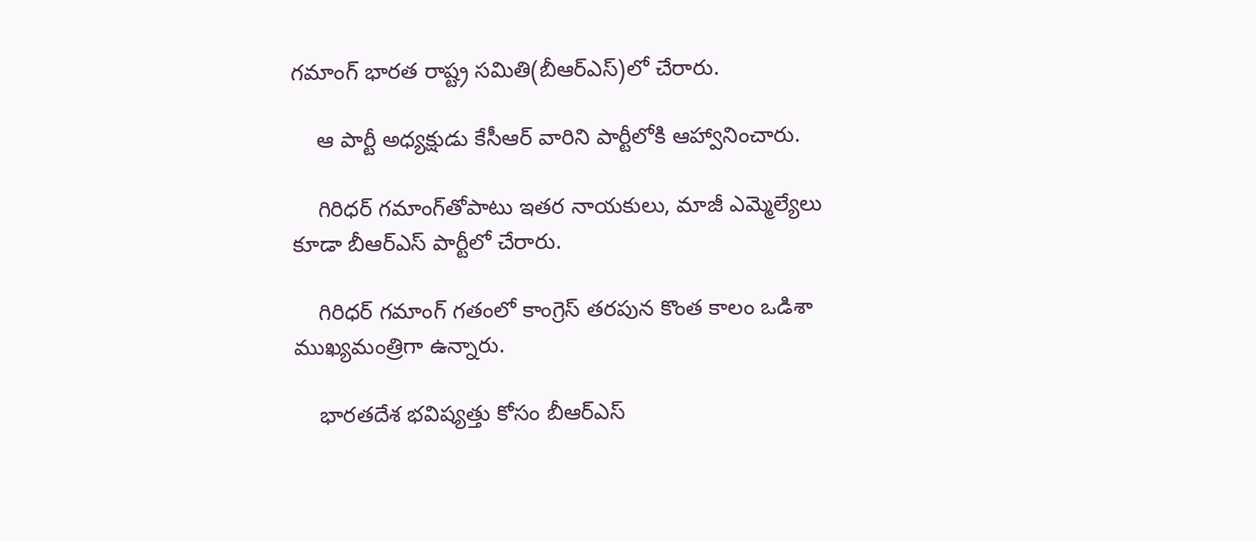గమాంగ్ భారత రాష్ట్ర సమితి(బీఆర్ఎస్)లో చేరారు.

    ఆ పార్టీ అధ్యక్షుడు కేసీఆర్ వారిని పార్టీలోకి ఆహ్వానించారు.

    గిరిధర్ గమాంగ్‌తోపాటు ఇతర నాయకులు, మాజీ ఎమ్మెల్యేలు కూడా బీఆర్‌ఎస్ పార్టీలో చేరారు.

    గిరిధర్ గమాంగ్ గతంలో కాంగ్రెస్ తరపున కొంత కాలం ఒడిశా ముఖ్యమంత్రిగా ఉన్నారు.

    భారతదేశ భవిష్యత్తు కోసం బీఆర్‌ఎస్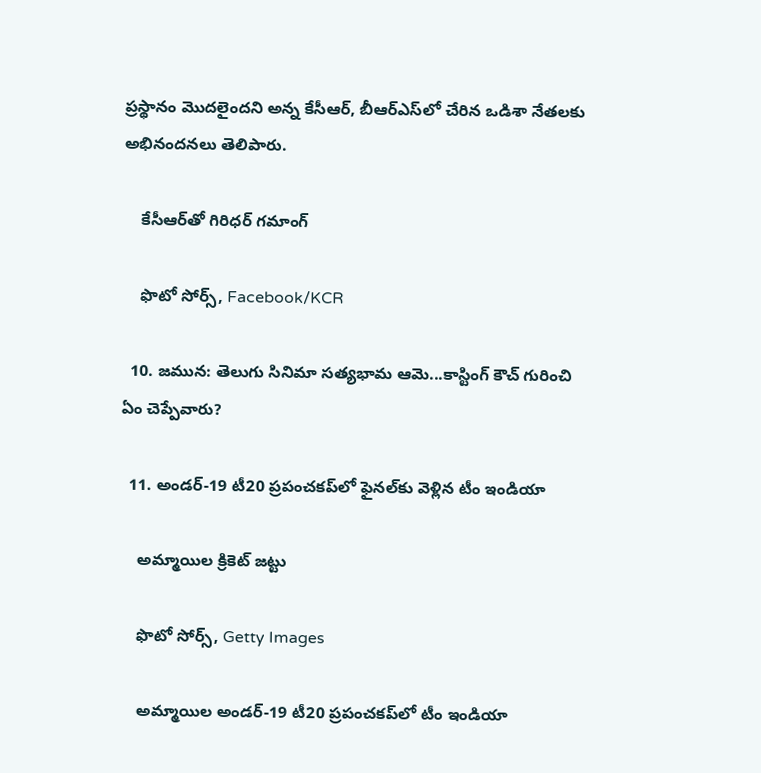ప్రస్థానం మొదలైందని అన్న కేసీఆర్, బీఆర్‌ఎస్‌లో చేరిన ఒడిశా నేతలకు అభినందనలు తెలిపారు.

    కేసీఆర్‌తో గిరిధర్ గమాంగ్

    ఫొటో సోర్స్, Facebook/KCR

  10. జమున: తెలుగు సినిమా సత్యభామ ఆమె...కాస్టింగ్ కౌచ్ గురించి ఏం చెప్పేవారు?

  11. అండర్-19 టీ20 ప్రపంచకప్‌లో ఫైనల్‌కు వెళ్లిన టీం ఇండియా

    అమ్మాయిల క్రికెట్ జట్టు

    ఫొటో సోర్స్, Getty Images

    అమ్మాయిల అండర్-19 టీ20 ప్రపంచకప్‌లో టీం ఇండియా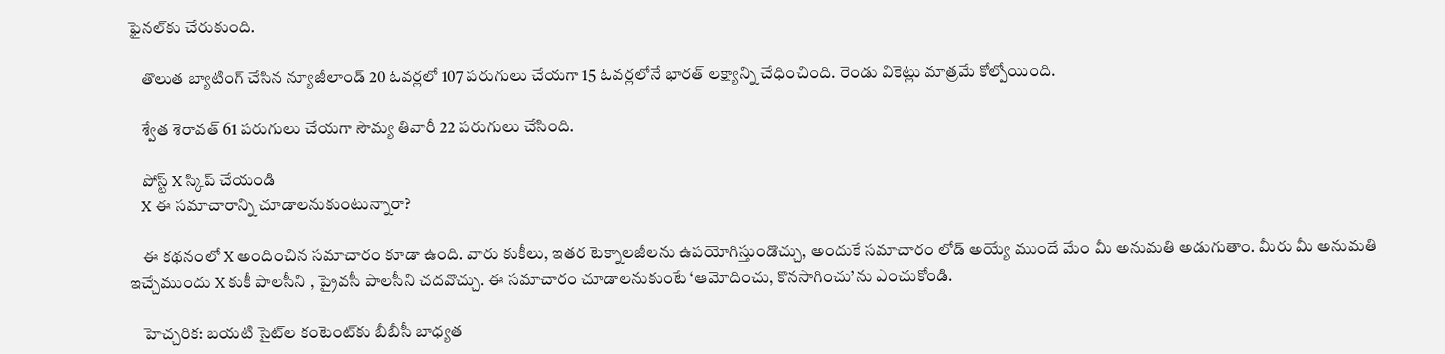ఫైనల్‌కు చేరుకుంది.

    తొలుత బ్యాటింగ్ చేసిన న్యూజీలాండ్ 20 ఓవర్లలో 107 పరుగులు చేయగా 15 ఓవర్లలోనే భారత్ లక్ష్యాన్ని చేధించింది. రెండు వికెట్లు మాత్రమే కోల్పోయింది.

    శ్వేత శెరావత్ 61 పరుగులు చేయగా సౌమ్య తివారీ 22 పరుగులు చేసింది.

    పోస్ట్‌ X స్కిప్ చేయండి
    X ఈ సమాచారాన్ని చూడాలనుకుంటున్నారా?

    ఈ కథనంలో X అందించిన సమాచారం కూడా ఉంది. వారు కుకీలు, ఇతర టెక్నాలజీలను ఉపయోగిస్తుండొచ్చు, అందుకే సమాచారం లోడ్ అయ్యే ముందే మేం మీ అనుమతి అడుగుతాం. మీరు మీ అనుమతి ఇచ్చేముందు X కుకీ పాలసీని , ప్రైవసీ పాలసీని చదవొచ్చు. ఈ సమాచారం చూడాలనుకుంటే ‘ఆమోదించు, కొనసాగించు’ను ఎంచుకోండి.

    హెచ్చరిక: బయటి సైట్‌ల కంటెంట్‌కు బీబీసీ బాధ్యత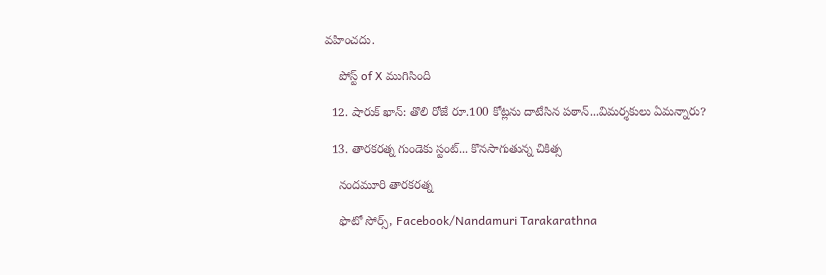వహించదు.

    పోస్ట్ of X ముగిసింది

  12. షారుక్ ఖాన్: తొలి రోజే రూ.100 కోట్లను దాటేసిన పఠాన్...విమర్శకులు ఏమన్నారు?

  13. తారకరత్న గుండెకు స్టంట్... కొనసాగుతున్న చికిత్స

    నందమూరి తారకరత్న

    ఫొటో సోర్స్, Facebook/Nandamuri Tarakarathna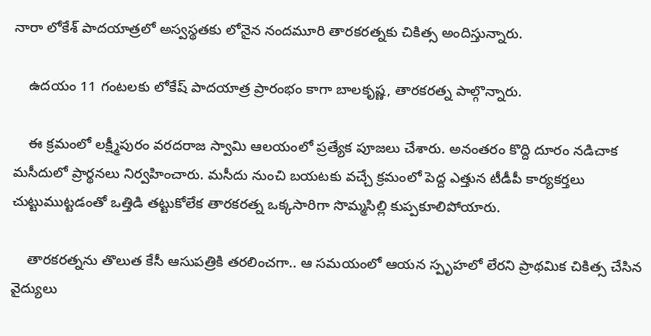నారా లోకేశ్ పాదయాత్రలో అస్వస్థతకు లోనైన నందమూరి తారకరత్నకు చికిత్స అందిస్తున్నారు.

    ఉదయం 11 గంటలకు లోకేష్ పాదయాత్ర ప్రారంభం కాగా బాలకృష్ణ, తారకరత్న పాల్గొన్నారు.

    ఈ క్రమంలో లక్ష్మీపురం వరదరాజ స్వామి ఆలయంలో ప్రత్యేక పూజలు చేశారు. అనంతరం కొద్ది దూరం నడిచాక మసీదులో ప్రార్థనలు నిర్వహించారు. మసీదు నుంచి బయటకు వచ్చే క్రమంలో పెద్ద ఎత్తున టీడీపీ కార్యకర్తలు చుట్టుముట్టడంతో ఒత్తిడి తట్టుకోలేక తారకరత్న ఒక్కసారిగా సొమ్మసిల్లి కుప్పకూలిపోయారు.

    తారకరత్నను తొలుత కేసీ ఆసుపత్రికి తరలించగా.. ఆ సమయంలో ఆయన స్పృహలో లేరని ప్రాథమిక చికిత్స చేసిన వైద్యులు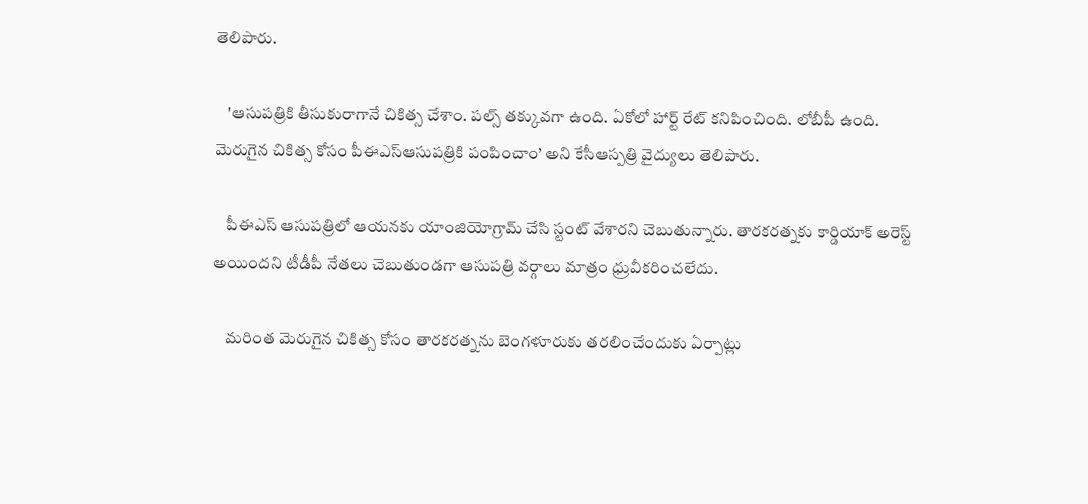తెలిపారు.

    'ఆసుపత్రికి తీసుకురాగానే చికిత్స చేశాం. పల్స్ తక్కువగా ఉంది. ఏకోలో హార్ట్ రేట్ కనిపించింది. లోబీపీ ఉంది. మెరుగైన చికిత్స కోసం పీఈఎస్ఆసుపత్రికి పంపించాం’ అని కేసీఆస్పత్రి వైద్యులు తెలిపారు.

    పీఈఎస్ ఆసుపత్రిలో ఆయనకు యాంజియోగ్రామ్ చేసి స్టంట్ వేశారని చెబుతున్నారు. తారకరత్నకు కార్డియాక్ అరెస్ట్ అయిందని టీడీపీ నేతలు చెబుతుండగా ఆసుపత్రి వర్గాలు మాత్రం ధ్రువీకరించలేదు.

    మరింత మెరుగైన చికిత్స కోసం తారకరత్నను బెంగళూరుకు తరలించేందుకు ఏర్పాట్లు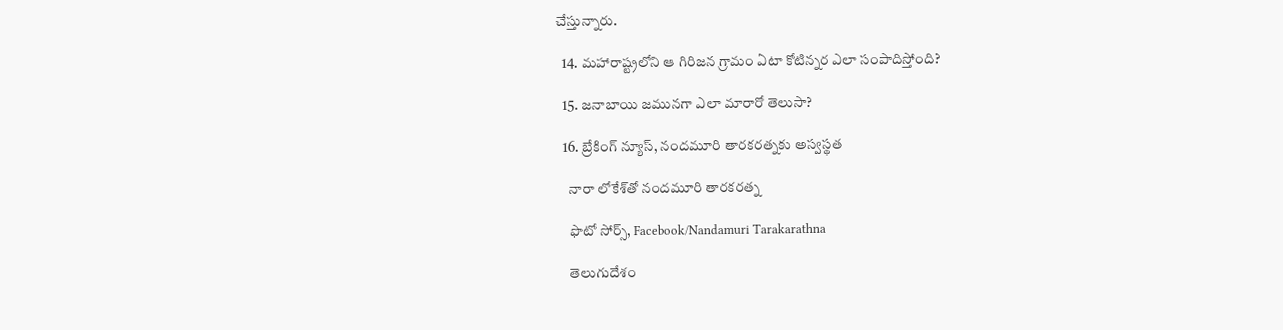చేస్తున్నారు.

  14. మహారాష్ట్రలోని ఆ గిరిజన గ్రామం ఏటా కోటిన్నర ఎలా సంపాదిస్తోంది?

  15. జనాబాయి జమునగా ఎలా మారారో తెలుసా?

  16. బ్రేకింగ్ న్యూస్, నందమూరి తారకరత్నకు అస్వస్థత

    నారా లోకేశ్‌తో నందమూరి తారకరత్న

    ఫొటో సోర్స్, Facebook/Nandamuri Tarakarathna

    తెలుగుదేశం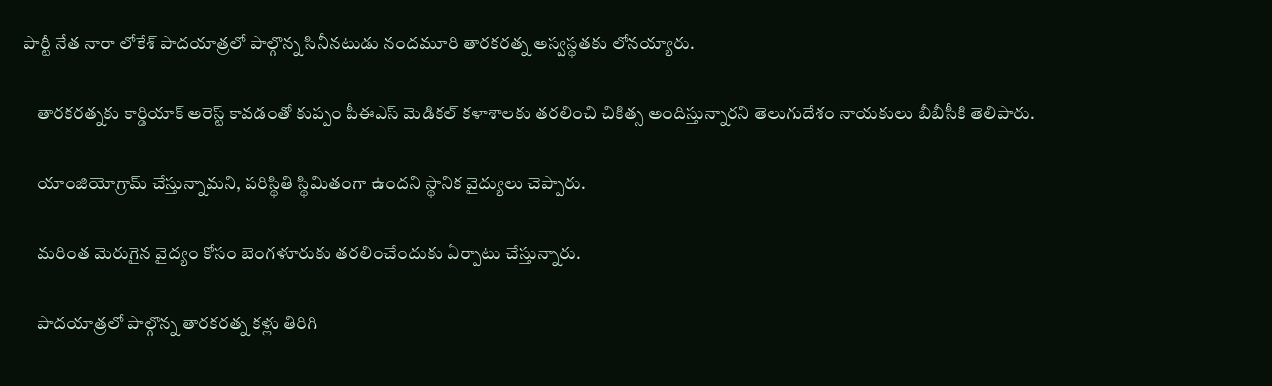పార్టీ నేత నారా లోకేశ్ పాదయాత్రలో పాల్గొన్న సినీనటుడు నందమూరి తారకరత్న అస్వస్థతకు లోనయ్యారు.

    తారకరత్నకు కార్డియాక్ అరెస్ట్ కావడంతో కుప్పం పీఈఎస్ మెడికల్ కళాశాలకు తరలించి చికిత్స అందిస్తున్నారని తెలుగుదేశం నాయకులు బీబీసీకి తెలిపారు.

    యాంజియోగ్రామ్ చేస్తున్నామని, పరిస్థితి స్థిమితంగా ఉందని స్థానిక వైద్యులు చెప్పారు.

    మరింత మెరుగైన వైద్యం కోసం బెంగళూరుకు తరలించేందుకు ఏర్పాటు చేస్తున్నారు.

    పాదయాత్రలో పాల్గొన్న తారకరత్న కళ్లు తిరిగి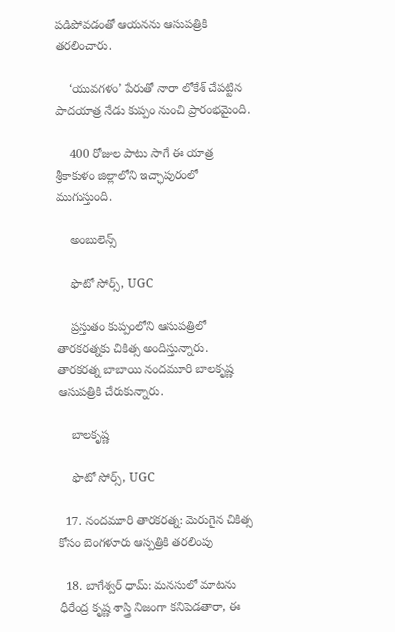పడిపోవడంతో ఆయనను ఆసుపత్రికి తరలించారు.

    ‘యువగళం’ పేరుతో నారా లోకేశ్ చేపట్టిన పాదయాత్ర నేడు కుప్పం నుంచి ప్రారంభమైంది.

    400 రోజుల పాటు సాగే ఈ యాత్ర శ్రీకాకుళం జిల్లాలోని ఇచ్ఛాపురంలో ముగుస్తుంది.

    అంబులెన్స్

    ఫొటో సోర్స్, UGC

    ప్రస్తుతం కుప్పంలోని ఆసుపత్రిలో తారకరత్నకు చికిత్స అందిస్తున్నారు. తారకరత్న బాబాయి నందమూరి బాలకృష్ణ ఆసుపత్రికి చేరుకున్నారు.

    బాలకృష్ణ

    ఫొటో సోర్స్, UGC

  17. నందమూరి తారకరత్న: మెరుగైన చికిత్స కోసం బెంగళూరు ఆస్పత్రికి తరలింపు

  18. బాగేశ్వర్ ధామ్: మనసులో మాటను ధీరేంద్ర కృష్ణ శాస్త్రి నిజంగా కనిపెడతారా, ఈ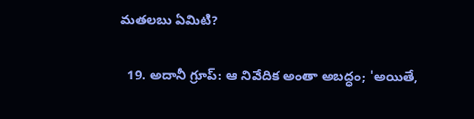మతలబు ఏమిటి?

  19. అదానీ గ్రూప్: ఆ నివేదిక అంతా అబద్ధం; 'అయితే,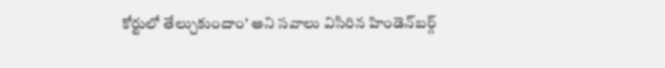కోర్టులో తేల్చుకుందాం' అని సవాలు విసిరిన హిండెన్‌బర్గ్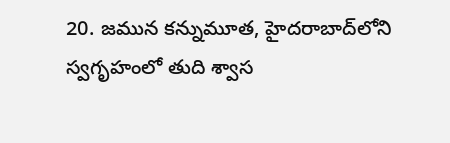20. జమున కన్నుమూత, హైదరాబాద్‌లోని స్వగృహంలో తుది శ్వాస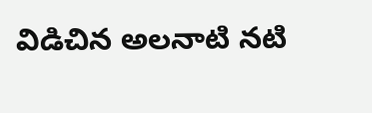విడిచిన అలనాటి నటి